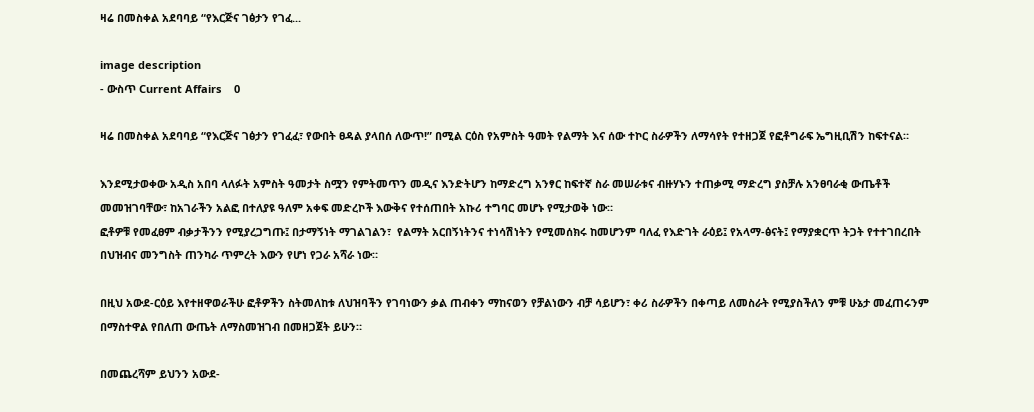ዛሬ በመስቀል አደባባይ “የእርጅና ገፅታን የገፈ...

image description
- ውስጥ Current Affairs    0

ዛሬ በመስቀል አደባባይ “የእርጅና ገፅታን የገፈፈ፣ የውበት ፀዳል ያላበሰ ለውጥ!” በሚል ርዕስ የአምስት ዓመት የልማት እና ሰው ተኮር ስራዎችን ለማሳየት የተዘጋጀ የፎቶግራፍ ኤግዚቢሽን ከፍተናል።

እንደሚታወቀው አዲስ አበባ ላለፉት አምስት ዓመታት ስሟን የምትመጥን መዲና እንድትሆን ከማድረግ አንፃር ከፍተኛ ስራ መሠራቱና ብዙሃኑን ተጠቃሚ ማድረግ ያስቻሉ አንፀባራቂ ውጤቶች መመዝገባቸው፣ ከአገራችን አልፎ በተለያዩ ዓለም አቀፍ መድረኮች እውቅና የተሰጠበት አኩሪ ተግባር መሆኑ የሚታወቅ ነው።
ፎቶዎቹ የመፈፀም ብቃታችንን የሚያረጋግጡ፤ በታማኝነት ማገልገልን፣  የልማት አርበኝነትንና ተነሳሽነትን የሚመሰክሩ ከመሆንም ባለፈ የእድገት ራዕይ፤ የአላማ-ፅናት፤ የማያቋርጥ ትጋት የተተገበረበት በህዝብና መንግስት ጠንካራ ጥምረት እውን የሆነ የጋራ አሻራ ነው።

በዚህ አውደ-ርዕይ እየተዘዋወራችሁ ፎቶዎችን ስትመለከቱ ለህዝባችን የገባነውን ቃል ጠብቀን ማከናወን የቻልነውን ብቻ ሳይሆን፣ ቀሪ ስራዎችን በቀጣይ ለመስራት የሚያስችለን ምቹ ሁኔታ መፈጠሩንም በማስተዋል የበለጠ ውጤት ለማስመዝገብ በመዘጋጀት ይሁን።

በመጨረሻም ይህንን አውደ-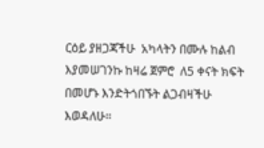ርዕይ ያዘጋጃችሁ  አካላትን በሙሉ ከልብ እያመሠገንኩ ከዛሬ ጀምሮ  ለ5 ቀናት ክፍት በመሆኑ እንድትጎበኙት ልጋብዛችሁ እወዳለሁ።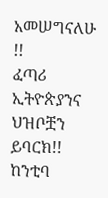አመሠግናለሁ !!
ፈጣሪ ኢትዮጵያንና ህዝቦቿን ይባርክ!!
ከንቲባ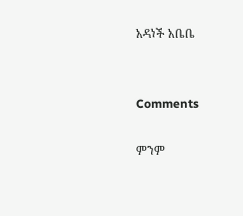አዳነች አቤቤ


Comments

ምንም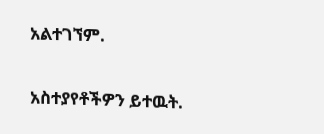አልተገኘም.

አስተያየቶችዎን ይተዉት.